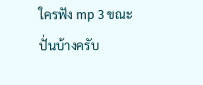ใครฟัง mp 3 ขณะปั่นบ้างครับ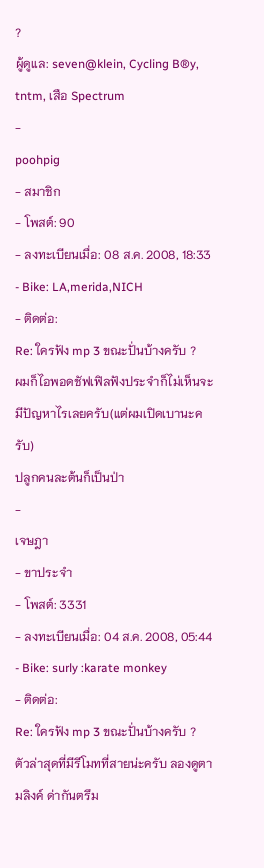?
ผู้ดูแล: seven@klein, Cycling B®y, tntm, เสือ Spectrum
-
poohpig
- สมาชิก
- โพสต์: 90
- ลงทะเบียนเมื่อ: 08 ส.ค. 2008, 18:33
- Bike: LA,merida,NICH
- ติดต่อ:
Re: ใครฟัง mp 3 ขณะปั่นบ้างครับ ?
ผมก็ไอพอดชัฟเฟิลฟังประจำก็ไม่เห็นจะมีปัญหาไรเลยครับ(แต่ผมเปิดเบานะครับ)
ปลูกคนละต้นก็เป็นป่า
-
เจษฎา
- ขาประจำ
- โพสต์: 3331
- ลงทะเบียนเมื่อ: 04 ส.ค. 2008, 05:44
- Bike: surly :karate monkey
- ติดต่อ:
Re: ใครฟัง mp 3 ขณะปั่นบ้างครับ ?
ตัวล่าสุดที่มีรีโมทที่สายน่ะครับ ลองดูตามลิงค์ ด่ากันตรึม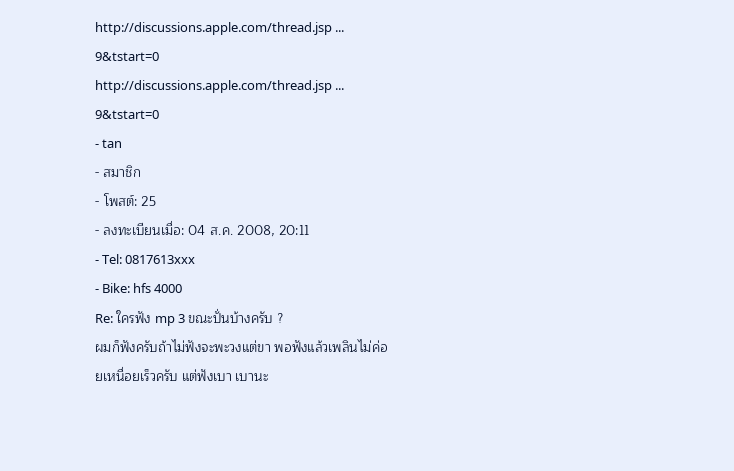http://discussions.apple.com/thread.jsp ... 9&tstart=0
http://discussions.apple.com/thread.jsp ... 9&tstart=0
- tan
- สมาชิก
- โพสต์: 25
- ลงทะเบียนเมื่อ: 04 ส.ค. 2008, 20:11
- Tel: 0817613xxx
- Bike: hfs 4000
Re: ใครฟัง mp 3 ขณะปั่นบ้างครับ ?
ผมก็ฟังครับถ้าไม่ฟังจะพะวงแต่ขา พอฟังแล้วเพลินไม่ค่อยเหนื่อยเร็วครับ แต่ฟังเบา เบานะ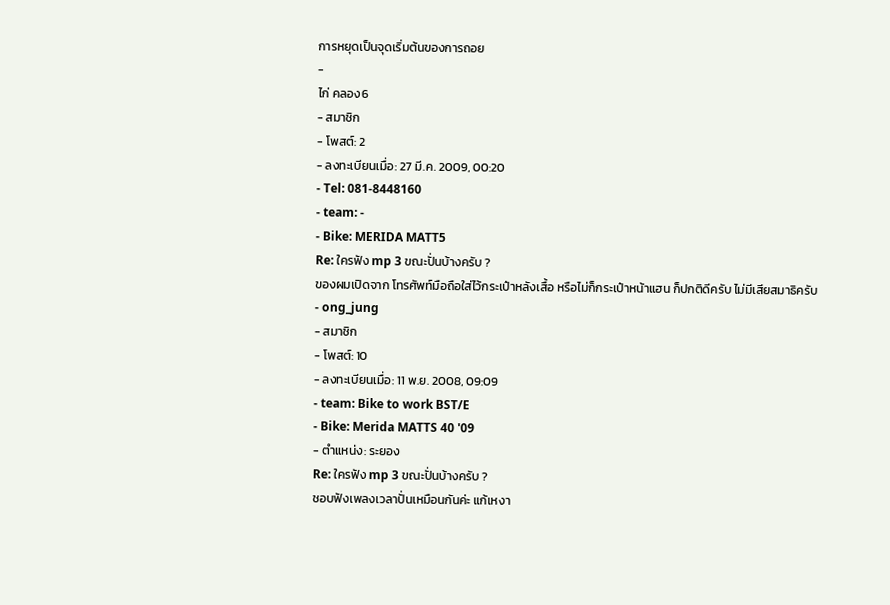การหยุดเป็นจุดเริ่มต้นของการถอย
-
ไก่ คลอง6
- สมาชิก
- โพสต์: 2
- ลงทะเบียนเมื่อ: 27 มี.ค. 2009, 00:20
- Tel: 081-8448160
- team: -
- Bike: MERIDA MATT5
Re: ใครฟัง mp 3 ขณะปั่นบ้างครับ ?
ของผมเปิดจาก โทรศัพท์มือถือใส่ไว้กระเป๋าหลังเสื้อ หรือไม่ก็กระเป๋าหน้าแฮน ก็ปกติดีครับ ไม่มีเสียสมาธิครับ
- ong_jung
- สมาชิก
- โพสต์: 10
- ลงทะเบียนเมื่อ: 11 พ.ย. 2008, 09:09
- team: Bike to work BST/E
- Bike: Merida MATTS 40 '09
- ตำแหน่ง: ระยอง
Re: ใครฟัง mp 3 ขณะปั่นบ้างครับ ?
ชอบฟังเพลงเวลาปั่นเหมือนกันค่ะ แก้เหงา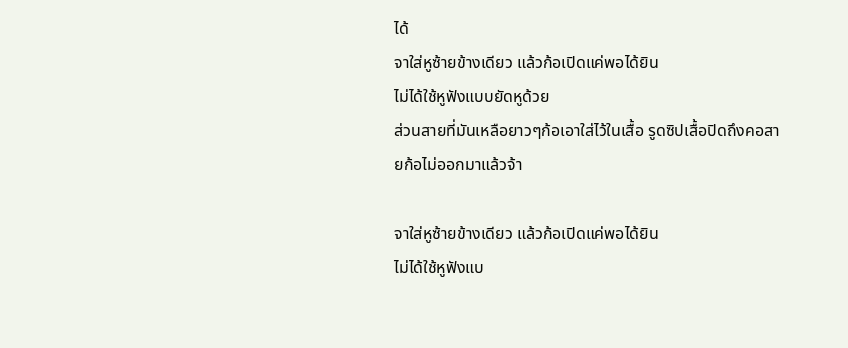ได้
จาใส่หูซ้ายข้างเดียว แล้วก้อเปิดแค่พอได้ยิน
ไม่ได้ใช้หูฟังแบบยัดหูด้วย
ส่วนสายที่มันเหลือยาวๆก้อเอาใส่ไว้ในเสื้อ รูดซิปเสื้อปิดถึงคอสายก้อไม่ออกมาแล้วจ้า

จาใส่หูซ้ายข้างเดียว แล้วก้อเปิดแค่พอได้ยิน
ไม่ได้ใช้หูฟังแบ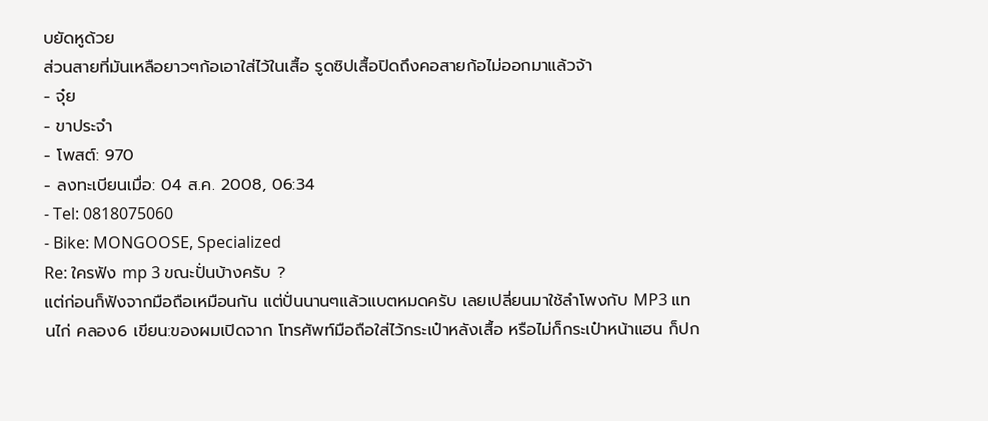บยัดหูด้วย
ส่วนสายที่มันเหลือยาวๆก้อเอาใส่ไว้ในเสื้อ รูดซิปเสื้อปิดถึงคอสายก้อไม่ออกมาแล้วจ้า
- จุ๋ย
- ขาประจำ
- โพสต์: 970
- ลงทะเบียนเมื่อ: 04 ส.ค. 2008, 06:34
- Tel: 0818075060
- Bike: MONGOOSE, Specialized
Re: ใครฟัง mp 3 ขณะปั่นบ้างครับ ?
แต่ก่อนก็ฟังจากมือถือเหมือนกัน แต่ปั่นนานๆแล้วแบตหมดครับ เลยเปลี่ยนมาใช้ลำโพงกับ MP3 แทนไก่ คลอง6 เขียน:ของผมเปิดจาก โทรศัพท์มือถือใส่ไว้กระเป๋าหลังเสื้อ หรือไม่ก็กระเป๋าหน้าแฮน ก็ปก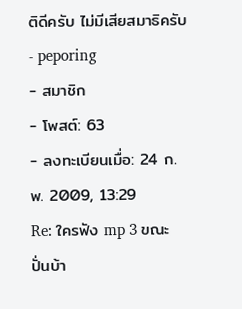ติดีครับ ไม่มีเสียสมาธิครับ
- peporing
- สมาชิก
- โพสต์: 63
- ลงทะเบียนเมื่อ: 24 ก.พ. 2009, 13:29
Re: ใครฟัง mp 3 ขณะปั่นบ้า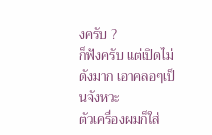งครับ ?
ก็ฟังครับ แต่เปิดไม่ดังมาก เอาคลอๆเป็นจังหวะ
ตัวเครื่องผมก็ใส่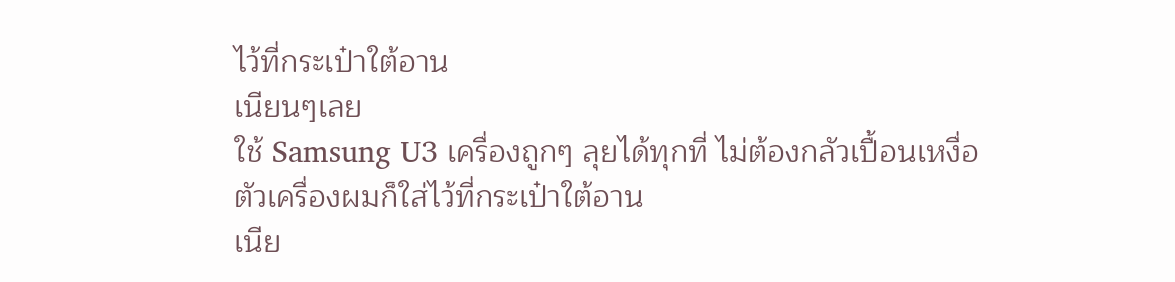ไว้ที่กระเป๋าใต้อาน
เนียนๆเลย
ใช้ Samsung U3 เครื่องถูกๆ ลุยได้ทุกที่ ไม่ต้องกลัวเปื้อนเหงื่อ
ตัวเครื่องผมก็ใส่ไว้ที่กระเป๋าใต้อาน
เนีย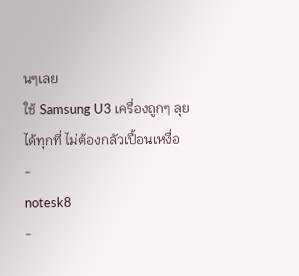นๆเลย
ใช้ Samsung U3 เครื่องถูกๆ ลุยได้ทุกที่ ไม่ต้องกลัวเปื้อนเหงื่อ
-
notesk8
-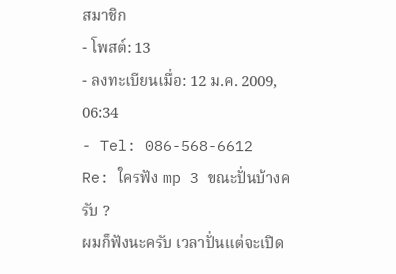สมาชิก
- โพสต์: 13
- ลงทะเบียนเมื่อ: 12 ม.ค. 2009, 06:34
- Tel: 086-568-6612
Re: ใครฟัง mp 3 ขณะปั่นบ้างครับ ?
ผมก็ฟังนะครับ เวลาปั่นแต่จะเปิด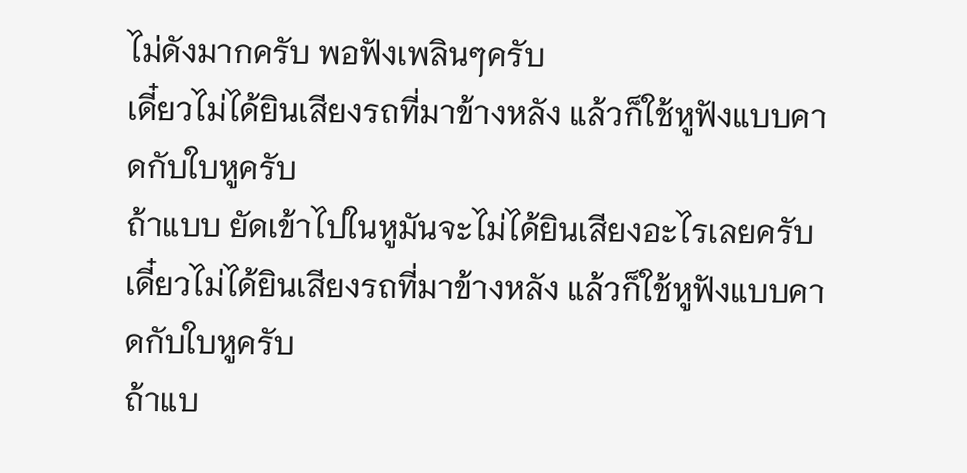ไม่ดังมากครับ พอฟังเพลินๆครับ
เดี๋ยวไม่ได้ยินเสียงรถที่มาข้างหลัง แล้วก็ใช้หูฟังแบบคาดกับใบหูครับ
ถ้าแบบ ยัดเข้าไปในหูมันจะไม่ได้ยินเสียงอะไรเลยครับ
เดี๋ยวไม่ได้ยินเสียงรถที่มาข้างหลัง แล้วก็ใช้หูฟังแบบคาดกับใบหูครับ
ถ้าแบ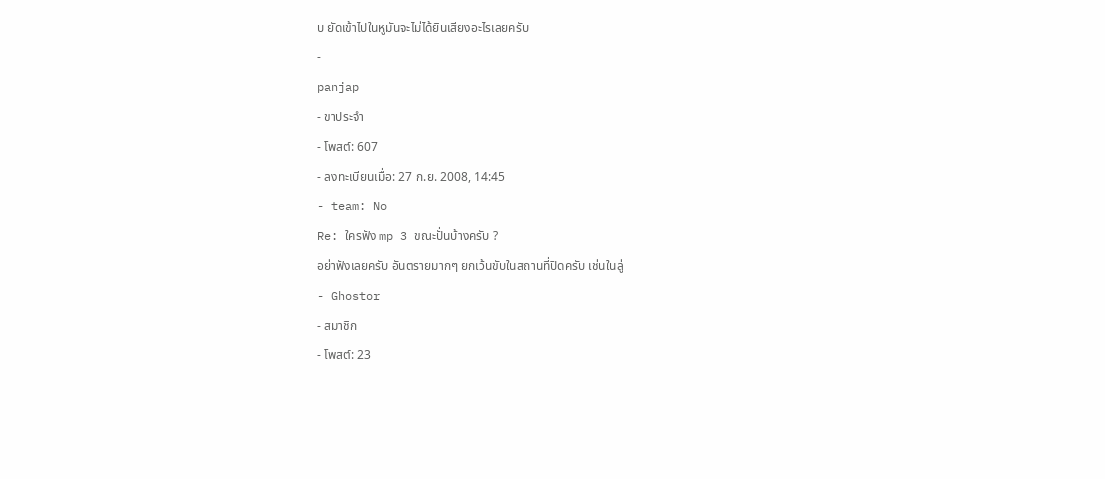บ ยัดเข้าไปในหูมันจะไม่ได้ยินเสียงอะไรเลยครับ
-
panjap
- ขาประจำ
- โพสต์: 607
- ลงทะเบียนเมื่อ: 27 ก.ย. 2008, 14:45
- team: No
Re: ใครฟัง mp 3 ขณะปั่นบ้างครับ ?
อย่าฟังเลยครับ อันตรายมากๆ ยกเว้นขับในสถานที่ปิดครับ เช่นในลู่
- Ghostor
- สมาชิก
- โพสต์: 23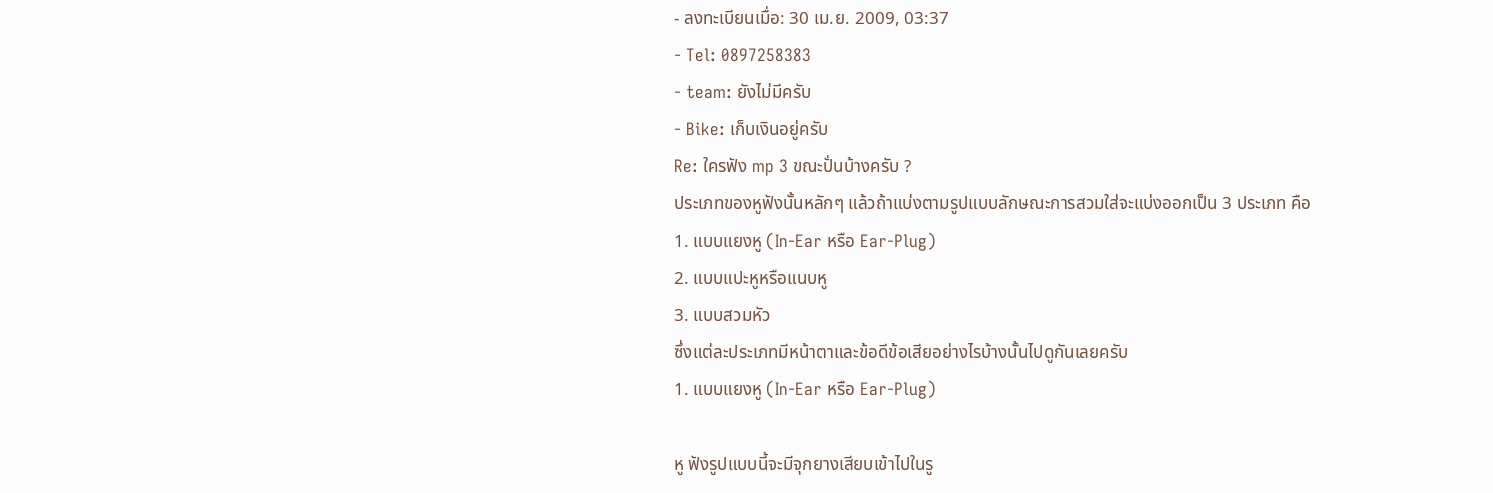- ลงทะเบียนเมื่อ: 30 เม.ย. 2009, 03:37
- Tel: 0897258383
- team: ยังไม่มีครับ
- Bike: เก็บเงินอยู่ครับ
Re: ใครฟัง mp 3 ขณะปั่นบ้างครับ ?
ประเภทของหูฟังนั้นหลักๆ แล้วถ้าแบ่งตามรูปแบบลักษณะการสวมใส่จะแบ่งออกเป็น 3 ประเภท คือ
1. แบบแยงหู (In-Ear หรือ Ear-Plug)
2. แบบแปะหูหรือแนบหู
3. แบบสวมหัว
ซึ่งแต่ละประเภทมีหน้าตาและข้อดีข้อเสียอย่างไรบ้างนั้นไปดูกันเลยครับ
1. แบบแยงหู (In-Ear หรือ Ear-Plug)

หู ฟังรูปแบบนี้จะมีจุกยางเสียบเข้าไปในรู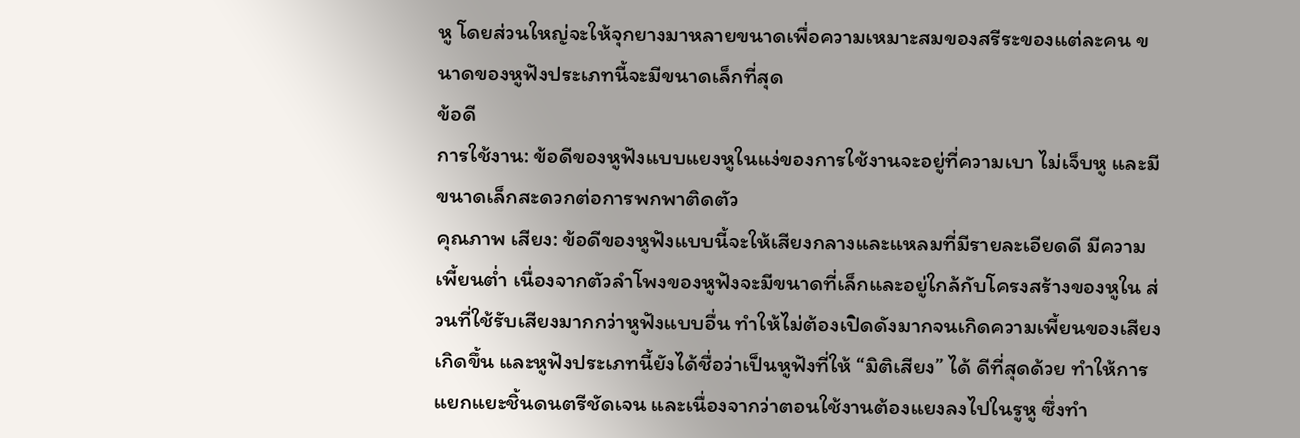หู โดยส่วนใหญ่จะให้จุกยางมาหลายขนาดเพื่อความเหมาะสมของสรีระของแต่ละคน ขนาดของหูฟังประเภทนี้จะมีขนาดเล็กที่สุด
ข้อดี
การใช้งาน: ข้อดีของหูฟังแบบแยงหูในแง่ของการใช้งานจะอยู่ที่ความเบา ไม่เจ็บหู และมีขนาดเล็กสะดวกต่อการพกพาติดตัว
คุณภาพ เสียง: ข้อดีของหูฟังแบบนี้จะให้เสียงกลางและแหลมที่มีรายละเอียดดี มีความเพี้ยนต่ำ เนื่องจากตัวลำโพงของหูฟังจะมีขนาดที่เล็กและอยู่ใกล้กับโครงสร้างของหูใน ส่วนที่ใช้รับเสียงมากกว่าหูฟังแบบอื่น ทำให้ไม่ต้องเปิดดังมากจนเกิดความเพี้ยนของเสียงเกิดขึ้น และหูฟังประเภทนี้ยังได้ชื่อว่าเป็นหูฟังที่ให้ “มิติเสียง” ได้ ดีที่สุดด้วย ทำให้การแยกแยะชิ้นดนตรีชัดเจน และเนื่องจากว่าตอนใช้งานต้องแยงลงไปในรูหู ซึ่งทำ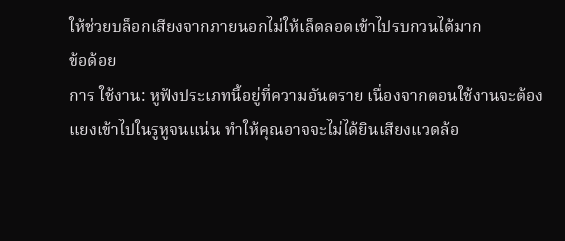ให้ช่วยบล็อกเสียงจากภายนอกไม่ให้เล็ดลอดเข้าไปรบกวนได้มาก
ข้อด้อย
การ ใช้งาน: หูฟังประเภทนี้อยู่ที่ความอันตราย เนื่องจากตอนใช้งานจะต้องแยงเข้าไปในรูหูจนแน่น ทำให้คุณอาจจะไม่ได้ยินเสียงแวดล้อ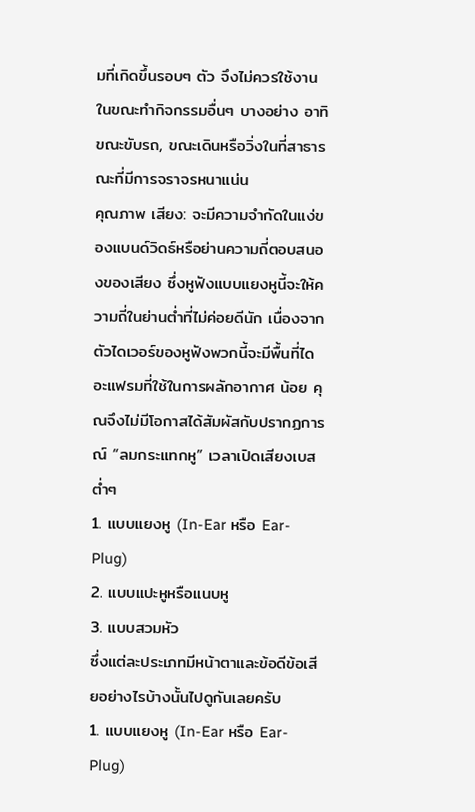มที่เกิดขึ้นรอบๆ ตัว จึงไม่ควรใช้งานในขณะทำกิจกรรมอื่นๆ บางอย่าง อาทิ ขณะขับรถ, ขณะเดินหรือวิ่งในที่สาธารณะที่มีการจราจรหนาแน่น
คุณภาพ เสียง: จะมีความจำกัดในแง่ของแบนด์วิดธ์หรือย่านความถี่ตอบสนองของเสียง ซึ่งหูฟังแบบแยงหูนี้จะให้ความถี่ในย่านต่ำที่ไม่ค่อยดีนัก เนื่องจากตัวไดเวอร์ของหูฟังพวกนี้จะมีพื้นที่ไดอะแฟรมที่ใช้ในการผลักอากาศ น้อย คุณจึงไม่มีโอกาสได้สัมผัสกับปรากฏการณ์ “ลมกระแทกหู” เวลาเปิดเสียงเบสต่ำๆ
1. แบบแยงหู (In-Ear หรือ Ear-Plug)
2. แบบแปะหูหรือแนบหู
3. แบบสวมหัว
ซึ่งแต่ละประเภทมีหน้าตาและข้อดีข้อเสียอย่างไรบ้างนั้นไปดูกันเลยครับ
1. แบบแยงหู (In-Ear หรือ Ear-Plug)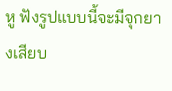หู ฟังรูปแบบนี้จะมีจุกยางเสียบ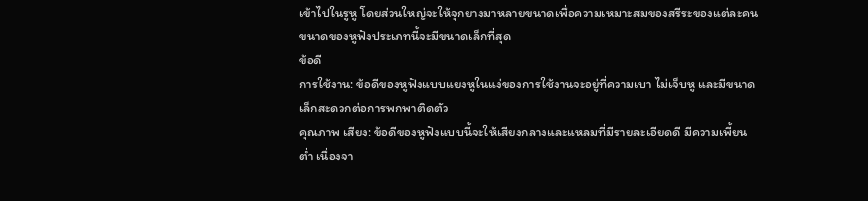เข้าไปในรูหู โดยส่วนใหญ่จะให้จุกยางมาหลายขนาดเพื่อความเหมาะสมของสรีระของแต่ละคน ขนาดของหูฟังประเภทนี้จะมีขนาดเล็กที่สุด
ข้อดี
การใช้งาน: ข้อดีของหูฟังแบบแยงหูในแง่ของการใช้งานจะอยู่ที่ความเบา ไม่เจ็บหู และมีขนาดเล็กสะดวกต่อการพกพาติดตัว
คุณภาพ เสียง: ข้อดีของหูฟังแบบนี้จะให้เสียงกลางและแหลมที่มีรายละเอียดดี มีความเพี้ยนต่ำ เนื่องจา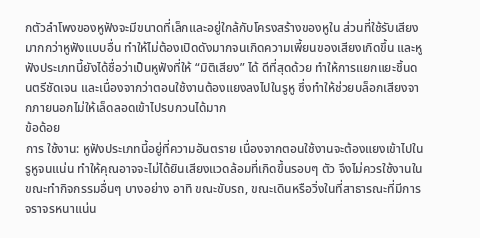กตัวลำโพงของหูฟังจะมีขนาดที่เล็กและอยู่ใกล้กับโครงสร้างของหูใน ส่วนที่ใช้รับเสียงมากกว่าหูฟังแบบอื่น ทำให้ไม่ต้องเปิดดังมากจนเกิดความเพี้ยนของเสียงเกิดขึ้น และหูฟังประเภทนี้ยังได้ชื่อว่าเป็นหูฟังที่ให้ “มิติเสียง” ได้ ดีที่สุดด้วย ทำให้การแยกแยะชิ้นดนตรีชัดเจน และเนื่องจากว่าตอนใช้งานต้องแยงลงไปในรูหู ซึ่งทำให้ช่วยบล็อกเสียงจากภายนอกไม่ให้เล็ดลอดเข้าไปรบกวนได้มาก
ข้อด้อย
การ ใช้งาน: หูฟังประเภทนี้อยู่ที่ความอันตราย เนื่องจากตอนใช้งานจะต้องแยงเข้าไปในรูหูจนแน่น ทำให้คุณอาจจะไม่ได้ยินเสียงแวดล้อมที่เกิดขึ้นรอบๆ ตัว จึงไม่ควรใช้งานในขณะทำกิจกรรมอื่นๆ บางอย่าง อาทิ ขณะขับรถ, ขณะเดินหรือวิ่งในที่สาธารณะที่มีการจราจรหนาแน่น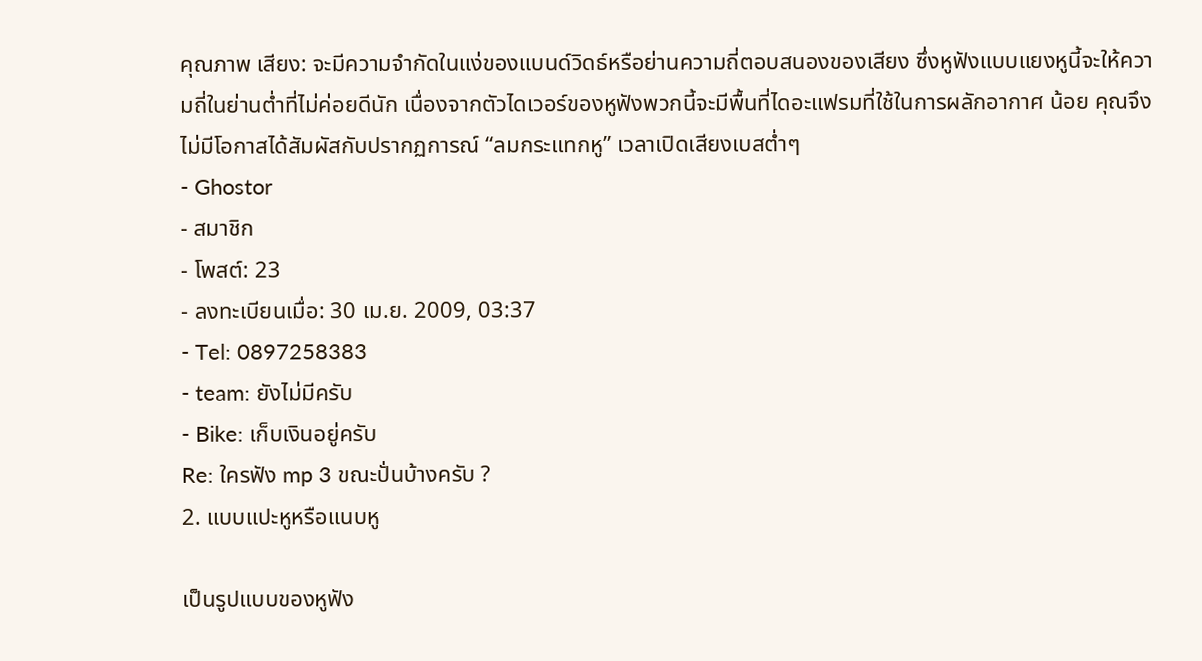คุณภาพ เสียง: จะมีความจำกัดในแง่ของแบนด์วิดธ์หรือย่านความถี่ตอบสนองของเสียง ซึ่งหูฟังแบบแยงหูนี้จะให้ความถี่ในย่านต่ำที่ไม่ค่อยดีนัก เนื่องจากตัวไดเวอร์ของหูฟังพวกนี้จะมีพื้นที่ไดอะแฟรมที่ใช้ในการผลักอากาศ น้อย คุณจึงไม่มีโอกาสได้สัมผัสกับปรากฏการณ์ “ลมกระแทกหู” เวลาเปิดเสียงเบสต่ำๆ
- Ghostor
- สมาชิก
- โพสต์: 23
- ลงทะเบียนเมื่อ: 30 เม.ย. 2009, 03:37
- Tel: 0897258383
- team: ยังไม่มีครับ
- Bike: เก็บเงินอยู่ครับ
Re: ใครฟัง mp 3 ขณะปั่นบ้างครับ ?
2. แบบแปะหูหรือแนบหู

เป็นรูปแบบของหูฟัง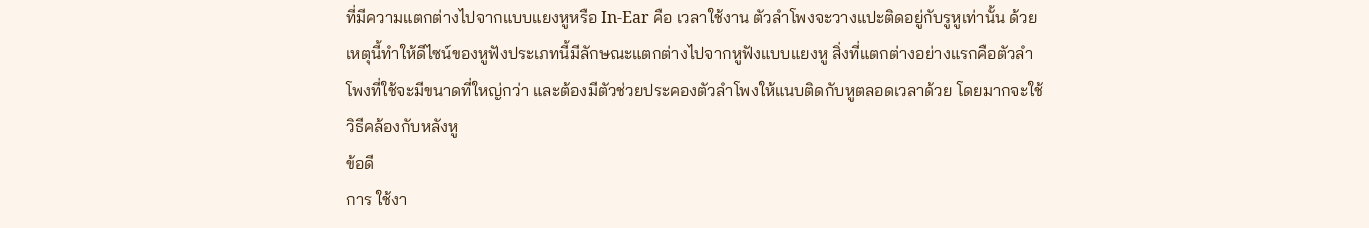ที่มีความแตกต่างไปจากแบบแยงหูหรือ In-Ear คือ เวลาใช้งาน ตัวลำโพงจะวางแปะติดอยู่กับรูหูเท่านั้น ด้วยเหตุนี้ทำให้ดีไซน์ของหูฟังประเภทนี้มีลักษณะแตกต่างไปจากหูฟังแบบแยงหู สิ่งที่แตกต่างอย่างแรกคือตัวลำโพงที่ใช้จะมีขนาดที่ใหญ่กว่า และต้องมีตัวช่วยประคองตัวลำโพงให้แนบติดกับหูตลอดเวลาด้วย โดยมากจะใช้วิธีคล้องกับหลังหู
ข้อดี
การ ใช้งา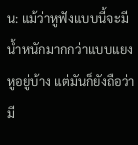น: แม้ว่าหูฟังแบบนี้จะมีน้ำหนักมากกว่าแบบแยงหูอยู่บ้าง แต่มันก็ยังถือว่ามี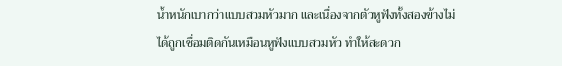น้ำหนักเบากว่าแบบสวมหัวมาก และเนื่องจากตัวหูฟังทั้งสองข้างไม่ได้ถูกเชื่อมติดกันเหมือนหูฟังแบบสวมหัว ทำให้สะดวก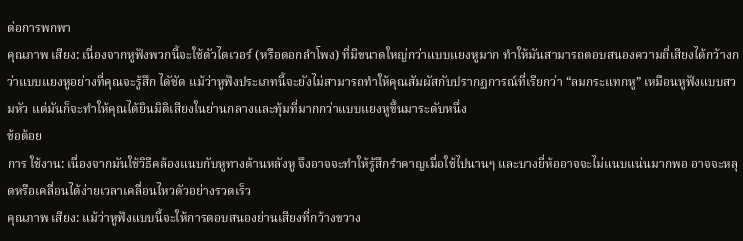ต่อการพกพา
คุณภาพ เสียง: เนื่องจากหูฟังพวกนี้จะใช้ตัวไดเวอร์ (หรือดอกลำโพง) ที่มีขนาดใหญ่กว่าแบบแยงหูมาก ทำให้มันสามารถตอบสนองความถี่เสียงได้กว้างกว่าแบบแยงหูอย่างที่คุณจะรู้สึก ไดัชัด แม้ว่าหูฟังประเภทนี้จะยังไม่สามารถทำให้คุณสัมผัสกับปรากฏการณ์ที่เรียกว่า “ลมกระแทกหู” เหมือนหูฟังแบบสวมหัว แต่มันก็จะทำให้คุณได้ยินมิติเสียงในย่านกลางและทุ้มที่มากกว่าแบบแยงหูขึ้นมาระดับหนึ่ง
ข้อด้อย
การ ใช้งาน: เนื่องจากมันใช้วิธีคล้องแนบกับหูทางด้านหลังหู จึงอาจจะทำให้รู้สึกรำคาญเมื่อใช้ไปนานๆ และบางยี่ห้ออาจจะไม่แนบแน่นมากพอ อาจจะหลุดหรือเคลื่อนได้ง่ายเวลาเคลื่อนไหวตัวอย่างรวดเร็ว
คุณภาพ เสียง: แม้ว่าหูฟังแบบนี้จะให้การตอบสนองย่านเสียงที่กว้างขวาง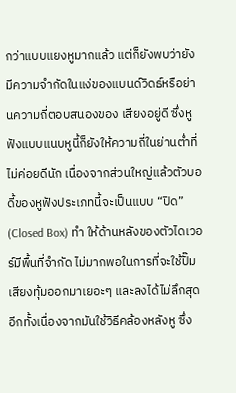กว่าแบบแยงหูมากแล้ว แต่ก็ยังพบว่ายังมีความจำกัดในแง่ของแบนด์วิดธ์หรือย่านความถี่ตอบสนองของ เสียงอยู่ดี ซึ่งหูฟังแบบแนบหูนี้ก็ยังให้ความถี่ในย่านต่ำที่ไม่ค่อยดีนัก เนื่องจากส่วนใหญ่แล้วตัวบอดี้ของหูฟังประเภทนี้จะเป็นแบบ “ปิด” (Closed Box) ทำ ให้ด้านหลังของตัวไดเวอร์มีพื้นที่จำกัด ไม่มากพอในการที่จะใช้ปั๊มเสียงทุ้มออกมาเยอะๆ และลงได้ไม่ลึกสุด อีกทั้งเนื่องจากมันใช้วิธีคล้องหลังหู ซึ่ง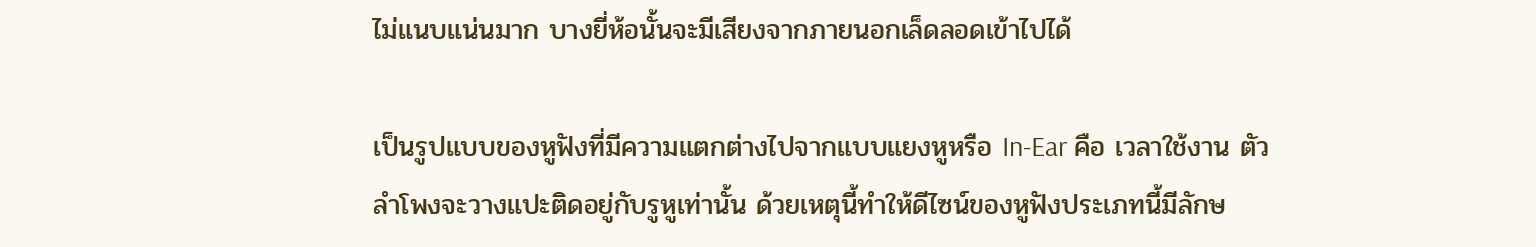ไม่แนบแน่นมาก บางยี่ห้อนั้นจะมีเสียงจากภายนอกเล็ดลอดเข้าไปได้

เป็นรูปแบบของหูฟังที่มีความแตกต่างไปจากแบบแยงหูหรือ In-Ear คือ เวลาใช้งาน ตัวลำโพงจะวางแปะติดอยู่กับรูหูเท่านั้น ด้วยเหตุนี้ทำให้ดีไซน์ของหูฟังประเภทนี้มีลักษ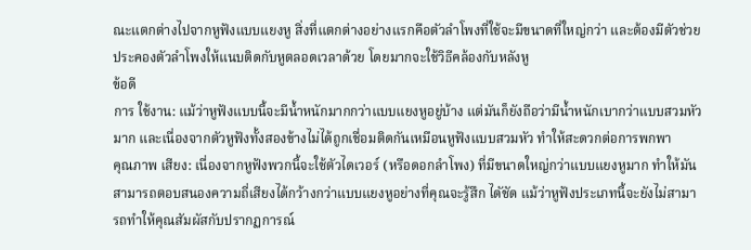ณะแตกต่างไปจากหูฟังแบบแยงหู สิ่งที่แตกต่างอย่างแรกคือตัวลำโพงที่ใช้จะมีขนาดที่ใหญ่กว่า และต้องมีตัวช่วยประคองตัวลำโพงให้แนบติดกับหูตลอดเวลาด้วย โดยมากจะใช้วิธีคล้องกับหลังหู
ข้อดี
การ ใช้งาน: แม้ว่าหูฟังแบบนี้จะมีน้ำหนักมากกว่าแบบแยงหูอยู่บ้าง แต่มันก็ยังถือว่ามีน้ำหนักเบากว่าแบบสวมหัวมาก และเนื่องจากตัวหูฟังทั้งสองข้างไม่ได้ถูกเชื่อมติดกันเหมือนหูฟังแบบสวมหัว ทำให้สะดวกต่อการพกพา
คุณภาพ เสียง: เนื่องจากหูฟังพวกนี้จะใช้ตัวไดเวอร์ (หรือดอกลำโพง) ที่มีขนาดใหญ่กว่าแบบแยงหูมาก ทำให้มันสามารถตอบสนองความถี่เสียงได้กว้างกว่าแบบแยงหูอย่างที่คุณจะรู้สึก ไดัชัด แม้ว่าหูฟังประเภทนี้จะยังไม่สามารถทำให้คุณสัมผัสกับปรากฏการณ์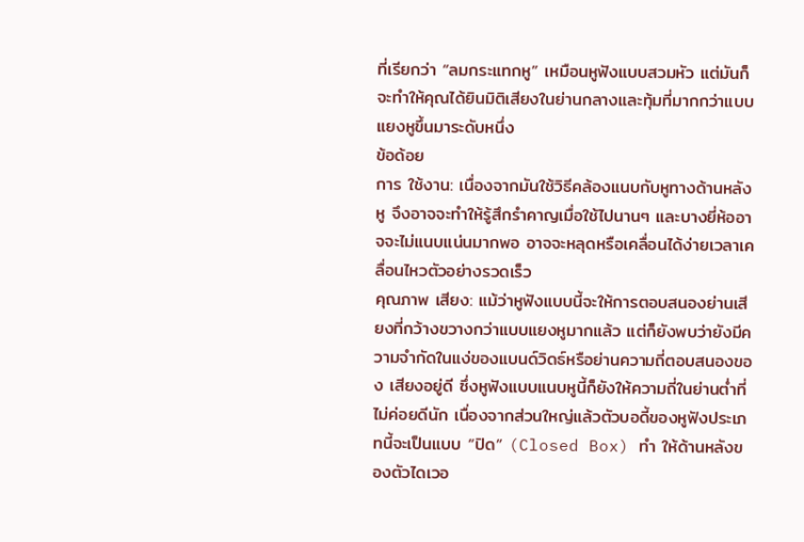ที่เรียกว่า “ลมกระแทกหู” เหมือนหูฟังแบบสวมหัว แต่มันก็จะทำให้คุณได้ยินมิติเสียงในย่านกลางและทุ้มที่มากกว่าแบบแยงหูขึ้นมาระดับหนึ่ง
ข้อด้อย
การ ใช้งาน: เนื่องจากมันใช้วิธีคล้องแนบกับหูทางด้านหลังหู จึงอาจจะทำให้รู้สึกรำคาญเมื่อใช้ไปนานๆ และบางยี่ห้ออาจจะไม่แนบแน่นมากพอ อาจจะหลุดหรือเคลื่อนได้ง่ายเวลาเคลื่อนไหวตัวอย่างรวดเร็ว
คุณภาพ เสียง: แม้ว่าหูฟังแบบนี้จะให้การตอบสนองย่านเสียงที่กว้างขวางกว่าแบบแยงหูมากแล้ว แต่ก็ยังพบว่ายังมีความจำกัดในแง่ของแบนด์วิดธ์หรือย่านความถี่ตอบสนองของ เสียงอยู่ดี ซึ่งหูฟังแบบแนบหูนี้ก็ยังให้ความถี่ในย่านต่ำที่ไม่ค่อยดีนัก เนื่องจากส่วนใหญ่แล้วตัวบอดี้ของหูฟังประเภทนี้จะเป็นแบบ “ปิด” (Closed Box) ทำ ให้ด้านหลังของตัวไดเวอ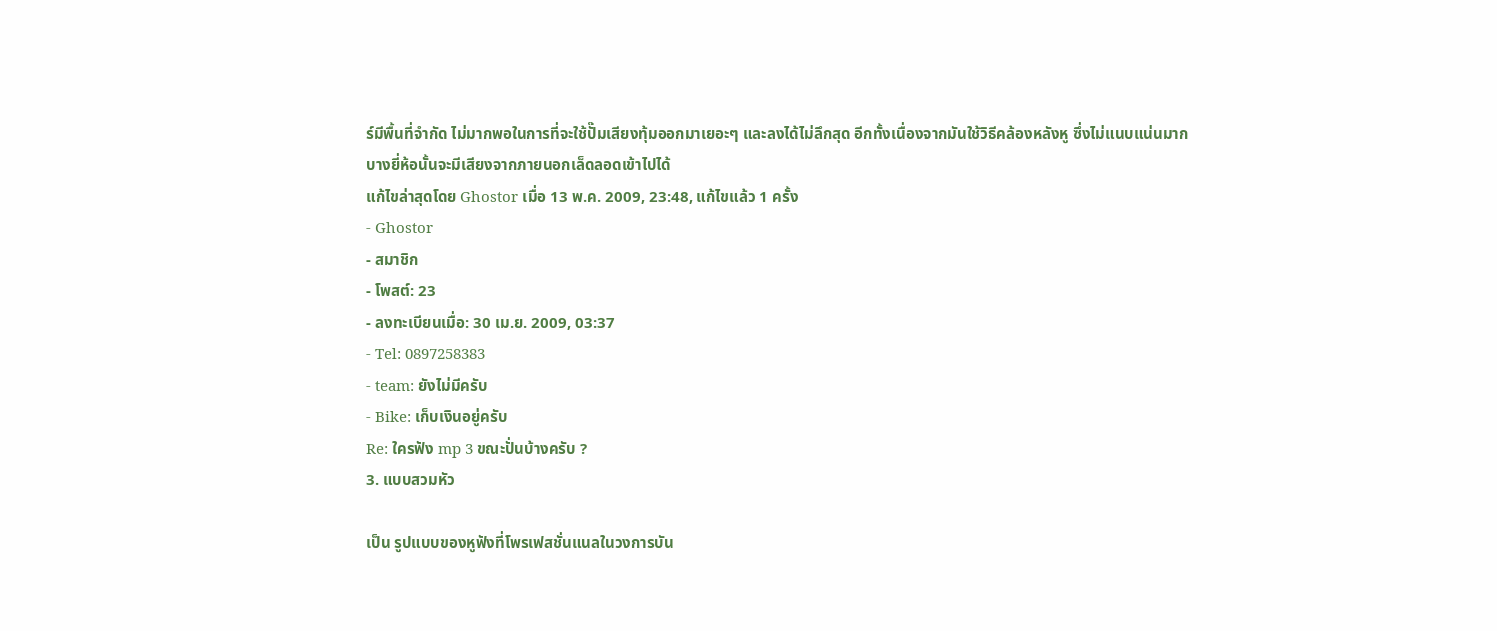ร์มีพื้นที่จำกัด ไม่มากพอในการที่จะใช้ปั๊มเสียงทุ้มออกมาเยอะๆ และลงได้ไม่ลึกสุด อีกทั้งเนื่องจากมันใช้วิธีคล้องหลังหู ซึ่งไม่แนบแน่นมาก บางยี่ห้อนั้นจะมีเสียงจากภายนอกเล็ดลอดเข้าไปได้
แก้ไขล่าสุดโดย Ghostor เมื่อ 13 พ.ค. 2009, 23:48, แก้ไขแล้ว 1 ครั้ง
- Ghostor
- สมาชิก
- โพสต์: 23
- ลงทะเบียนเมื่อ: 30 เม.ย. 2009, 03:37
- Tel: 0897258383
- team: ยังไม่มีครับ
- Bike: เก็บเงินอยู่ครับ
Re: ใครฟัง mp 3 ขณะปั่นบ้างครับ ?
3. แบบสวมหัว

เป็น รูปแบบของหูฟังที่โพรเฟสชั่นแนลในวงการบัน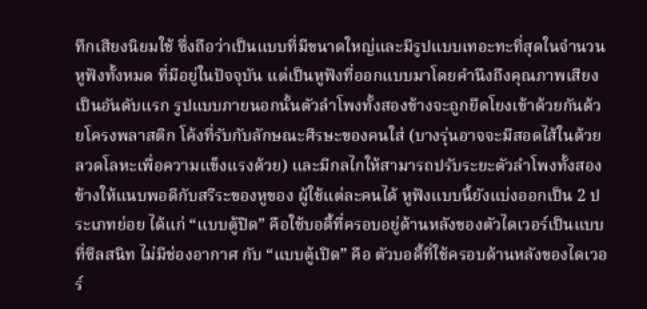ทึกเสียงนิยมใช้ ซึ่งถือว่าเป็นแบบที่มีขนาดใหญ่และมีรูปแบบเทอะทะที่สุดในจำนวนหูฟังทั้งหมด ที่มีอยู่ในปัจจุบัน แต่เป็นหูฟังที่ออกแบบมาโดยคำนึงถึงคุณภาพเสียงเป็นอันดับแรก รูปแบบภายนอกนั้นตัวลำโพงทั้งสองข้างจะถูกยึดโยงเข้าด้วยกันด้วยโครงพลาสติก โค้งที่รับกับลักษณะศีรษะของคนใส่ (บางรุ่นอาจจะมีสอดไส้ในด้วยลวดโลหะเพื่อความแข็งแรงด้วย) และมีกลไกให้สามารถปรับระยะตัวลำโพงทั้งสองข้างให้แนบพอดีกับสรีระของหูของ ผู้ใช้แต่ละคนได้ หูฟังแบบนี้ยังแบ่งออกเป็น 2 ประเภทย่อย ได้แก่ “แบบตู้ปิด” คือใช้บอดี้ที่ครอบอยู่ด้านหลังของตัวไดเวอร์เป็นแบบที่ซีลสนิท ไม่มีช่องอากาศ กับ “แบบตู้เปิด” คือ ตัวบอดี้ที่ใช้ครอบด้านหลังของไดเวอร์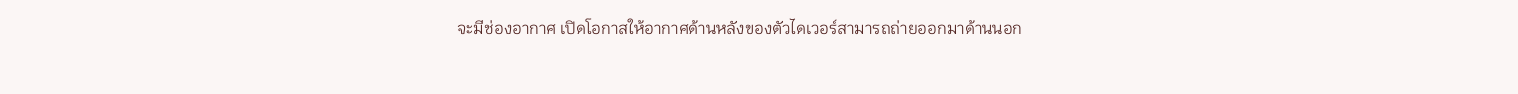จะมีช่องอากาศ เปิดโอกาสให้อากาศด้านหลังของตัวไดเวอร์สามารถถ่ายออกมาด้านนอก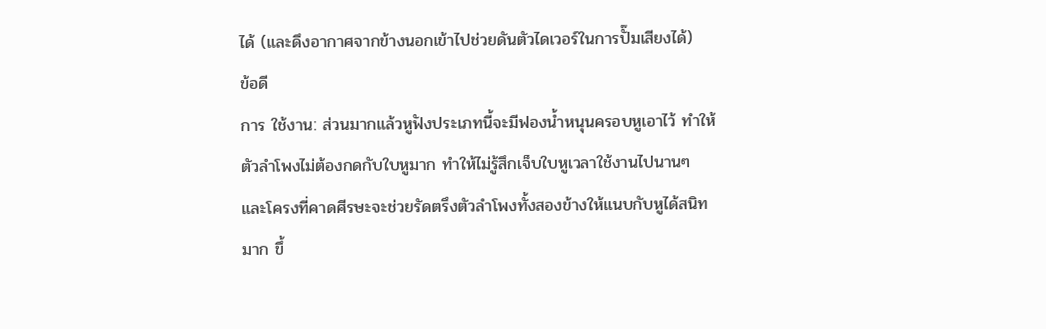ได้ (และดึงอากาศจากข้างนอกเข้าไปช่วยดันตัวไดเวอร์ในการปั๊มเสียงได้)
ข้อดี
การ ใช้งาน: ส่วนมากแล้วหูฟังประเภทนี้จะมีฟองน้ำหนุนครอบหูเอาไว้ ทำให้ตัวลำโพงไม่ต้องกดกับใบหูมาก ทำให้ไม่รู้สึกเจ็บใบหูเวลาใช้งานไปนานๆ และโครงที่คาดศีรษะจะช่วยรัดตรึงตัวลำโพงทั้งสองข้างให้แนบกับหูได้สนิทมาก ขึ้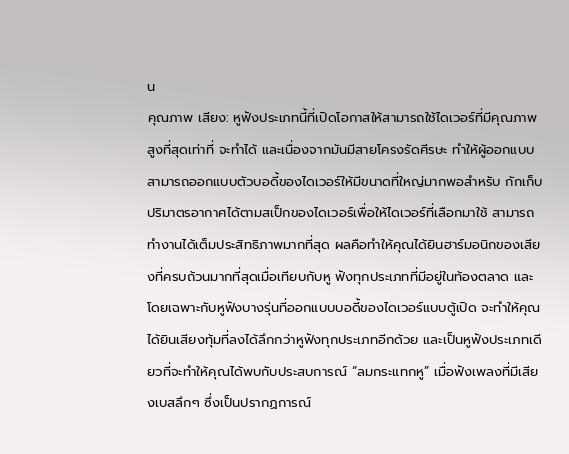น
คุณภาพ เสียง: หูฟังประเภทนี้ที่เปิดโอกาสให้สามารถใช้ไดเวอร์ที่มีคุณภาพสูงที่สุดเท่าที่ จะทำได้ และเนื่องจากมันมีสายโครงรัดศีรษะ ทำให้ผู้ออกแบบสามารถออกแบบตัวบอดี้ของไดเวอร์ให้มีขนาดที่ใหญ่มากพอสำหรับ กักเก็บปริมาตรอากาศได้ตามสเป็กของไดเวอร์เพื่อให้ไดเวอร์ที่เลือกมาใช้ สามารถทำงานได้เต็มประสิทธิภาพมากที่สุด ผลคือทำให้คุณได้ยินฮาร์มอนิกของเสียงที่ครบถ้วนมากที่สุดเมื่อเทียบกับหู ฟังทุกประเภทที่มีอยู่ในท้องตลาด และโดยเฉพาะกับหูฟังบางรุ่นที่ออกแบบบอดี้ของไดเวอร์แบบตู้เปิด จะทำให้คุณได้ยินเสียงทุ้มที่ลงได้ลึกกว่าหูฟังทุกประเภทอีกด้วย และเป็นหูฟังประเภทเดียวที่จะทำให้คุณได้พบกับประสบการณ์ “ลมกระแทกหู” เมื่อฟังเพลงที่มีเสียงเบสลึกๆ ซึ่งเป็นปรากฏการณ์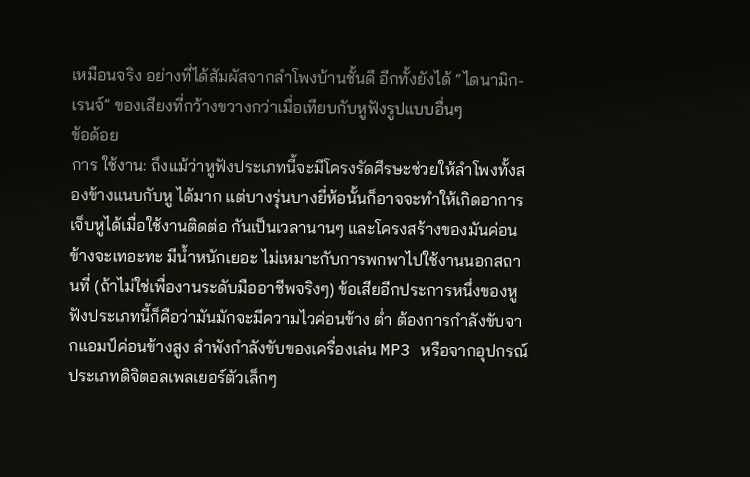เหมือนจริง อย่างที่ได้สัมผัสจากลำโพงบ้านชั้นดี อีกทั้งยังได้ “ไดนามิก-เรนจ์” ของเสียงที่กว้างขวางกว่าเมื่อเทียบกับหูฟังรูปแบบอื่นๆ
ข้อด้อย
การ ใช้งาน: ถึงแม้ว่าหูฟังประเภทนี้จะมีโครงรัดศีรษะช่วยให้ลำโพงทั้งสองข้างแนบกับหู ได้มาก แต่บางรุ่นบางยี่ห้อนั้นก็อาจจะทำให้เกิดอาการเจ็บหูได้เมื่อใช้งานติดต่อ กันเป็นเวลานานๆ และโครงสร้างของมันค่อนข้างจะเทอะทะ มีน้ำหนักเยอะ ไม่เหมาะกับการพกพาไปใช้งานนอกสถานที่ (ถ้าไม่ใช่เพื่องานระดับมืออาชีพจริงๆ) ข้อเสียอีกประการหนึ่งของหูฟังประเภทนี้ก็คือว่ามันมักจะมีความไวค่อนข้าง ต่ำ ต้องการกำลังขับจากแอมป์ค่อนข้างสูง ลำพังกำลังขับของเครื่องเล่น MP3 หรือจากอุปกรณ์ประเภทดิจิตอลเพลเยอร์ตัวเล็กๆ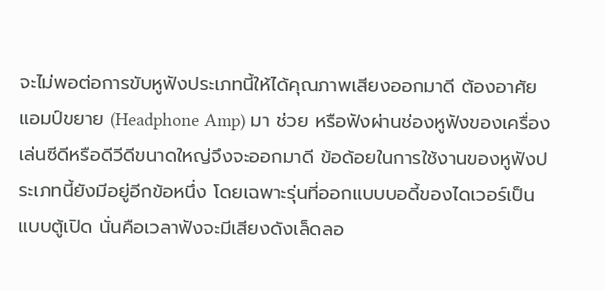จะไม่พอต่อการขับหูฟังประเภทนี้ให้ได้คุณภาพเสียงออกมาดี ต้องอาศัยแอมป์ขยาย (Headphone Amp) มา ช่วย หรือฟังผ่านช่องหูฟังของเครื่องเล่นซีดีหรือดีวีดีขนาดใหญ่จึงจะออกมาดี ข้อด้อยในการใช้งานของหูฟังประเภทนี้ยังมีอยู่อีกข้อหนึ่ง โดยเฉพาะรุ่นที่ออกแบบบอดี้ของไดเวอร์เป็นแบบตู้เปิด นั่นคือเวลาฟังจะมีเสียงดังเล็ดลอ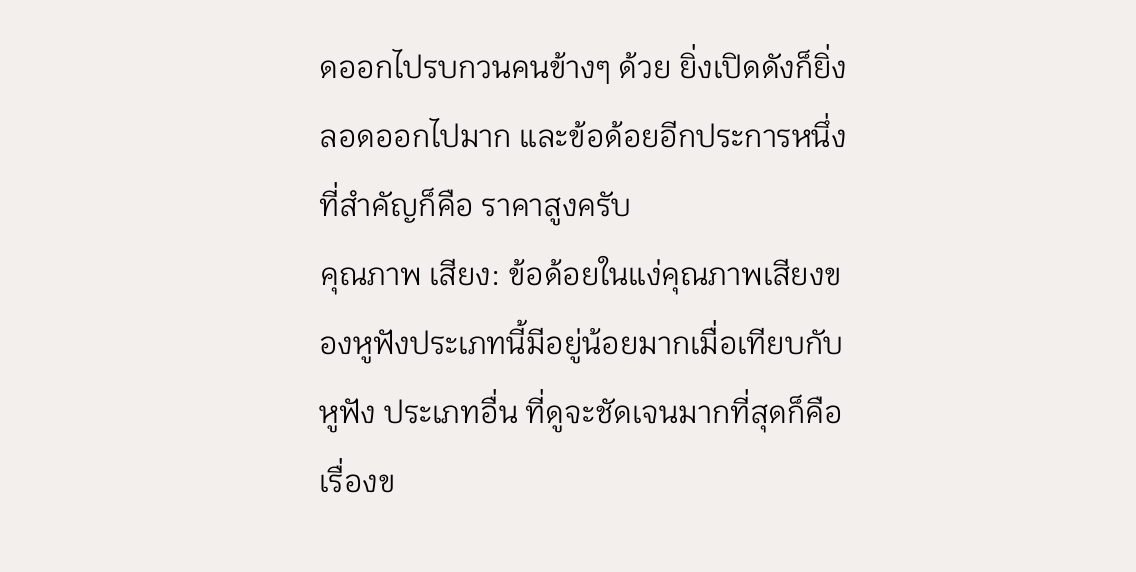ดออกไปรบกวนคนข้างๆ ด้วย ยิ่งเปิดดังก็ยิ่งลอดออกไปมาก และข้อด้อยอีกประการหนึ่งที่สำคัญก็คือ ราคาสูงครับ
คุณภาพ เสียง: ข้อด้อยในแง่คุณภาพเสียงของหูฟังประเภทนี้มีอยู่น้อยมากเมื่อเทียบกับหูฟัง ประเภทอื่น ที่ดูจะชัดเจนมากที่สุดก็คือเรื่องข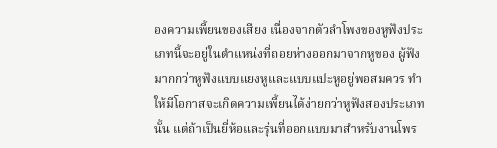องความเพี้ยนของเสียง เนื่องจากตัวลำโพงของหูฟังประเภทนี้จะอยู่ในตำแหน่งที่ถอยห่างออกมาจากหูของ ผู้ฟังมากกว่าหูฟังแบบแยงหูและแบบแปะหูอยู่พอสมควร ทำให้มีโอกาสจะเกิดความเพี้ยนได้ง่ายกว่าหูฟังสองประเภทนั้น แต่ถ้าเป็นยี่ห้อและรุ่นที่ออกแบบมาสำหรับงานโพร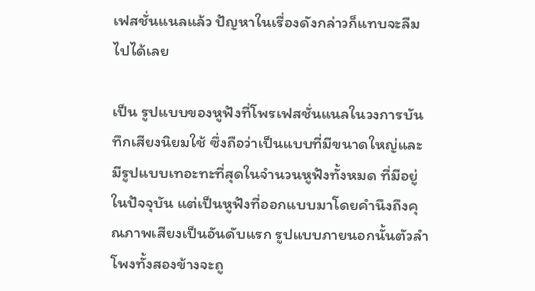เฟสชั่นแนลแล้ว ปัญหาในเรื่องดังกล่าวก็แทบจะลืมไปได้เลย

เป็น รูปแบบของหูฟังที่โพรเฟสชั่นแนลในวงการบันทึกเสียงนิยมใช้ ซึ่งถือว่าเป็นแบบที่มีขนาดใหญ่และมีรูปแบบเทอะทะที่สุดในจำนวนหูฟังทั้งหมด ที่มีอยู่ในปัจจุบัน แต่เป็นหูฟังที่ออกแบบมาโดยคำนึงถึงคุณภาพเสียงเป็นอันดับแรก รูปแบบภายนอกนั้นตัวลำโพงทั้งสองข้างจะถู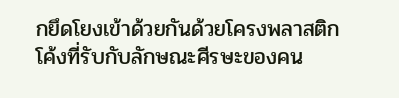กยึดโยงเข้าด้วยกันด้วยโครงพลาสติก โค้งที่รับกับลักษณะศีรษะของคน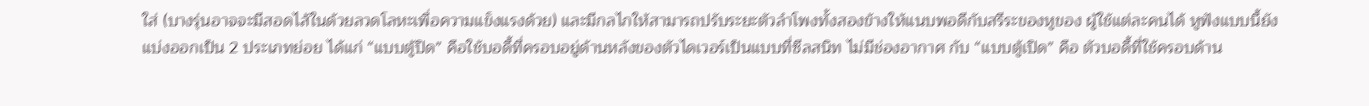ใส่ (บางรุ่นอาจจะมีสอดไส้ในด้วยลวดโลหะเพื่อความแข็งแรงด้วย) และมีกลไกให้สามารถปรับระยะตัวลำโพงทั้งสองข้างให้แนบพอดีกับสรีระของหูของ ผู้ใช้แต่ละคนได้ หูฟังแบบนี้ยังแบ่งออกเป็น 2 ประเภทย่อย ได้แก่ “แบบตู้ปิด” คือใช้บอดี้ที่ครอบอยู่ด้านหลังของตัวไดเวอร์เป็นแบบที่ซีลสนิท ไม่มีช่องอากาศ กับ “แบบตู้เปิด” คือ ตัวบอดี้ที่ใช้ครอบด้าน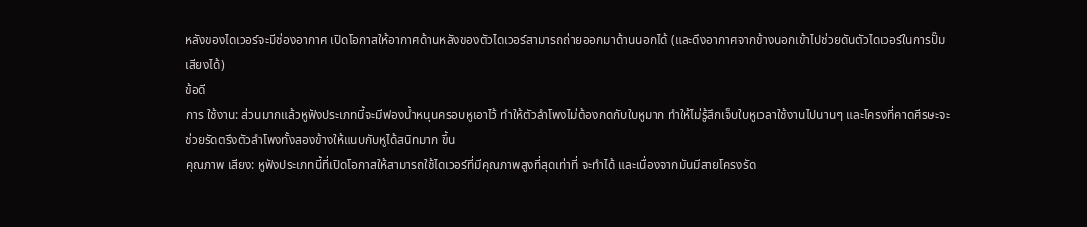หลังของไดเวอร์จะมีช่องอากาศ เปิดโอกาสให้อากาศด้านหลังของตัวไดเวอร์สามารถถ่ายออกมาด้านนอกได้ (และดึงอากาศจากข้างนอกเข้าไปช่วยดันตัวไดเวอร์ในการปั๊มเสียงได้)
ข้อดี
การ ใช้งาน: ส่วนมากแล้วหูฟังประเภทนี้จะมีฟองน้ำหนุนครอบหูเอาไว้ ทำให้ตัวลำโพงไม่ต้องกดกับใบหูมาก ทำให้ไม่รู้สึกเจ็บใบหูเวลาใช้งานไปนานๆ และโครงที่คาดศีรษะจะช่วยรัดตรึงตัวลำโพงทั้งสองข้างให้แนบกับหูได้สนิทมาก ขึ้น
คุณภาพ เสียง: หูฟังประเภทนี้ที่เปิดโอกาสให้สามารถใช้ไดเวอร์ที่มีคุณภาพสูงที่สุดเท่าที่ จะทำได้ และเนื่องจากมันมีสายโครงรัด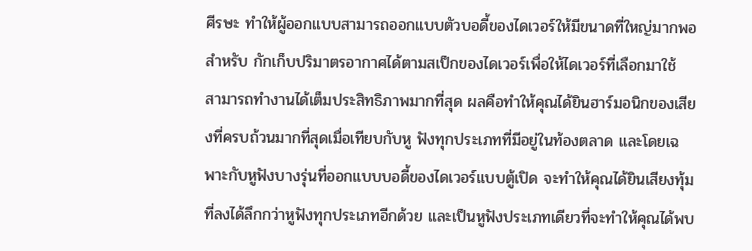ศีรษะ ทำให้ผู้ออกแบบสามารถออกแบบตัวบอดี้ของไดเวอร์ให้มีขนาดที่ใหญ่มากพอสำหรับ กักเก็บปริมาตรอากาศได้ตามสเป็กของไดเวอร์เพื่อให้ไดเวอร์ที่เลือกมาใช้ สามารถทำงานได้เต็มประสิทธิภาพมากที่สุด ผลคือทำให้คุณได้ยินฮาร์มอนิกของเสียงที่ครบถ้วนมากที่สุดเมื่อเทียบกับหู ฟังทุกประเภทที่มีอยู่ในท้องตลาด และโดยเฉพาะกับหูฟังบางรุ่นที่ออกแบบบอดี้ของไดเวอร์แบบตู้เปิด จะทำให้คุณได้ยินเสียงทุ้มที่ลงได้ลึกกว่าหูฟังทุกประเภทอีกด้วย และเป็นหูฟังประเภทเดียวที่จะทำให้คุณได้พบ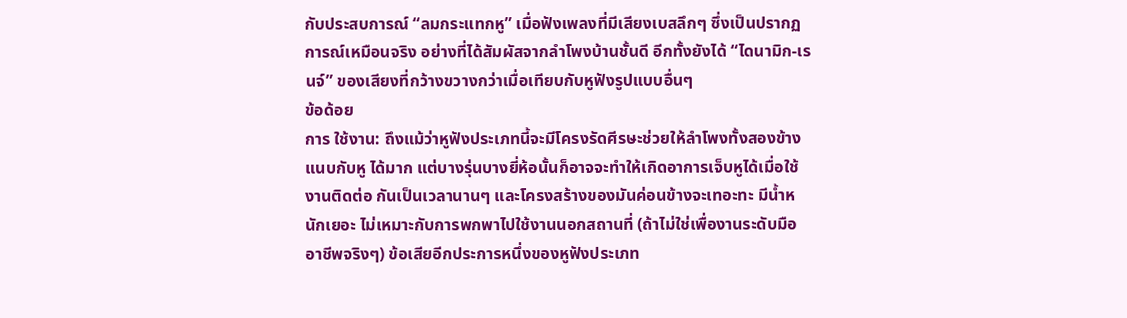กับประสบการณ์ “ลมกระแทกหู” เมื่อฟังเพลงที่มีเสียงเบสลึกๆ ซึ่งเป็นปรากฏการณ์เหมือนจริง อย่างที่ได้สัมผัสจากลำโพงบ้านชั้นดี อีกทั้งยังได้ “ไดนามิก-เรนจ์” ของเสียงที่กว้างขวางกว่าเมื่อเทียบกับหูฟังรูปแบบอื่นๆ
ข้อด้อย
การ ใช้งาน: ถึงแม้ว่าหูฟังประเภทนี้จะมีโครงรัดศีรษะช่วยให้ลำโพงทั้งสองข้างแนบกับหู ได้มาก แต่บางรุ่นบางยี่ห้อนั้นก็อาจจะทำให้เกิดอาการเจ็บหูได้เมื่อใช้งานติดต่อ กันเป็นเวลานานๆ และโครงสร้างของมันค่อนข้างจะเทอะทะ มีน้ำหนักเยอะ ไม่เหมาะกับการพกพาไปใช้งานนอกสถานที่ (ถ้าไม่ใช่เพื่องานระดับมืออาชีพจริงๆ) ข้อเสียอีกประการหนึ่งของหูฟังประเภท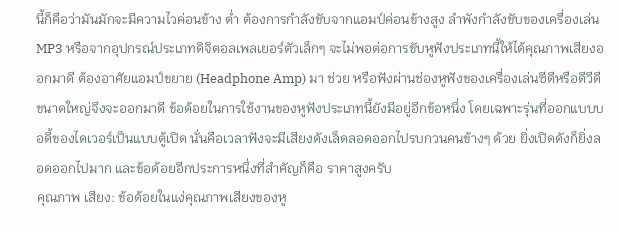นี้ก็คือว่ามันมักจะมีความไวค่อนข้าง ต่ำ ต้องการกำลังขับจากแอมป์ค่อนข้างสูง ลำพังกำลังขับของเครื่องเล่น MP3 หรือจากอุปกรณ์ประเภทดิจิตอลเพลเยอร์ตัวเล็กๆ จะไม่พอต่อการขับหูฟังประเภทนี้ให้ได้คุณภาพเสียงออกมาดี ต้องอาศัยแอมป์ขยาย (Headphone Amp) มา ช่วย หรือฟังผ่านช่องหูฟังของเครื่องเล่นซีดีหรือดีวีดีขนาดใหญ่จึงจะออกมาดี ข้อด้อยในการใช้งานของหูฟังประเภทนี้ยังมีอยู่อีกข้อหนึ่ง โดยเฉพาะรุ่นที่ออกแบบบอดี้ของไดเวอร์เป็นแบบตู้เปิด นั่นคือเวลาฟังจะมีเสียงดังเล็ดลอดออกไปรบกวนคนข้างๆ ด้วย ยิ่งเปิดดังก็ยิ่งลอดออกไปมาก และข้อด้อยอีกประการหนึ่งที่สำคัญก็คือ ราคาสูงครับ
คุณภาพ เสียง: ข้อด้อยในแง่คุณภาพเสียงของหู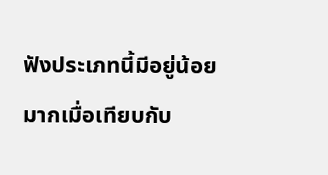ฟังประเภทนี้มีอยู่น้อยมากเมื่อเทียบกับ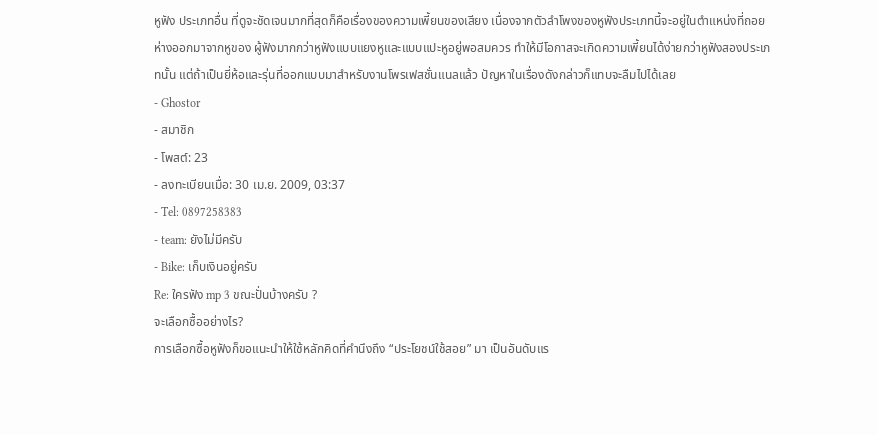หูฟัง ประเภทอื่น ที่ดูจะชัดเจนมากที่สุดก็คือเรื่องของความเพี้ยนของเสียง เนื่องจากตัวลำโพงของหูฟังประเภทนี้จะอยู่ในตำแหน่งที่ถอยห่างออกมาจากหูของ ผู้ฟังมากกว่าหูฟังแบบแยงหูและแบบแปะหูอยู่พอสมควร ทำให้มีโอกาสจะเกิดความเพี้ยนได้ง่ายกว่าหูฟังสองประเภทนั้น แต่ถ้าเป็นยี่ห้อและรุ่นที่ออกแบบมาสำหรับงานโพรเฟสชั่นแนลแล้ว ปัญหาในเรื่องดังกล่าวก็แทบจะลืมไปได้เลย
- Ghostor
- สมาชิก
- โพสต์: 23
- ลงทะเบียนเมื่อ: 30 เม.ย. 2009, 03:37
- Tel: 0897258383
- team: ยังไม่มีครับ
- Bike: เก็บเงินอยู่ครับ
Re: ใครฟัง mp 3 ขณะปั่นบ้างครับ ?
จะเลือกซื้ออย่างไร?
การเลือกซื้อหูฟังก็ขอแนะนำให้ใช้หลักคิดที่คำนึงถึง “ประโยชน์ใช้สอย” มา เป็นอันดับแร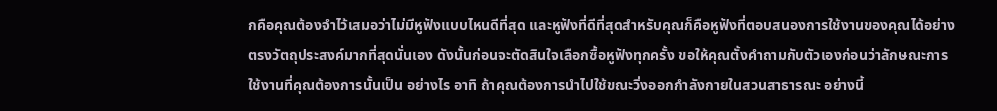กคือคุณต้องจำไว้เสมอว่าไม่มีหูฟังแบบไหนดีที่สุด และหูฟังที่ดีที่สุดสำหรับคุณก็คือหูฟังที่ตอบสนองการใช้งานของคุณได้อย่าง ตรงวัตถุประสงค์มากที่สุดนั่นเอง ดังนั้นก่อนจะตัดสินใจเลือกซื้อหูฟังทุกครั้ง ขอให้คุณตั้งคำถามกับตัวเองก่อนว่าลักษณะการใช้งานที่คุณต้องการนั้นเป็น อย่างไร อาทิ ถ้าคุณต้องการนำไปใช้ขณะวิ่งออกกำลังกายในสวนสาธารณะ อย่างนี้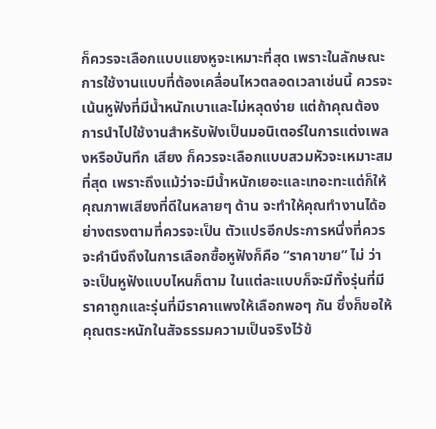ก็ควรจะเลือกแบบแยงหูจะเหมาะที่สุด เพราะในลักษณะการใช้งานแบบที่ต้องเคลื่อนไหวตลอดเวลาเช่นนี้ ควรจะเน้นหูฟังที่มีน้ำหนักเบาและไม่หลุดง่าย แต่ถ้าคุณต้องการนำไปใช้งานสำหรับฟังเป็นมอนิเตอร์ในการแต่งเพลงหรือบันทึก เสียง ก็ควรจะเลือกแบบสวมหัวจะเหมาะสมที่สุด เพราะถึงแม้ว่าจะมีน้ำหนักเยอะและเทอะทะแต่ก็ให้คุณภาพเสียงที่ดีในหลายๆ ด้าน จะทำให้คุณทำงานได้อย่างตรงตามที่ควรจะเป็น ตัวแปรอีกประการหนึ่งที่ควรจะคำนึงถึงในการเลือกซื้อหูฟังก็คือ “ราคาขาย” ไม่ ว่าจะเป็นหูฟังแบบไหนก็ตาม ในแต่ละแบบก็จะมีทั้งรุ่นที่มีราคาถูกและรุ่นที่มีราคาแพงให้เลือกพอๆ กัน ซึ่งก็ขอให้คุณตระหนักในสัจธรรมความเป็นจริงไว้ข้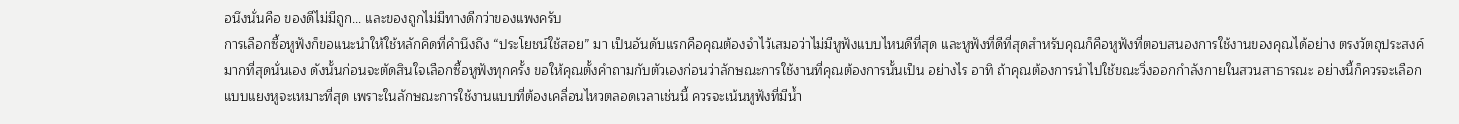อนึงนั่นคือ ของดีไม่มีถูก... และของถูกไม่มีทางดีกว่าของแพงครับ
การเลือกซื้อหูฟังก็ขอแนะนำให้ใช้หลักคิดที่คำนึงถึง “ประโยชน์ใช้สอย” มา เป็นอันดับแรกคือคุณต้องจำไว้เสมอว่าไม่มีหูฟังแบบไหนดีที่สุด และหูฟังที่ดีที่สุดสำหรับคุณก็คือหูฟังที่ตอบสนองการใช้งานของคุณได้อย่าง ตรงวัตถุประสงค์มากที่สุดนั่นเอง ดังนั้นก่อนจะตัดสินใจเลือกซื้อหูฟังทุกครั้ง ขอให้คุณตั้งคำถามกับตัวเองก่อนว่าลักษณะการใช้งานที่คุณต้องการนั้นเป็น อย่างไร อาทิ ถ้าคุณต้องการนำไปใช้ขณะวิ่งออกกำลังกายในสวนสาธารณะ อย่างนี้ก็ควรจะเลือกแบบแยงหูจะเหมาะที่สุด เพราะในลักษณะการใช้งานแบบที่ต้องเคลื่อนไหวตลอดเวลาเช่นนี้ ควรจะเน้นหูฟังที่มีน้ำ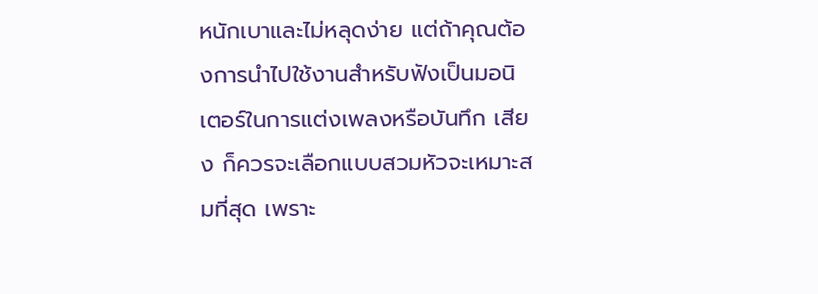หนักเบาและไม่หลุดง่าย แต่ถ้าคุณต้องการนำไปใช้งานสำหรับฟังเป็นมอนิเตอร์ในการแต่งเพลงหรือบันทึก เสียง ก็ควรจะเลือกแบบสวมหัวจะเหมาะสมที่สุด เพราะ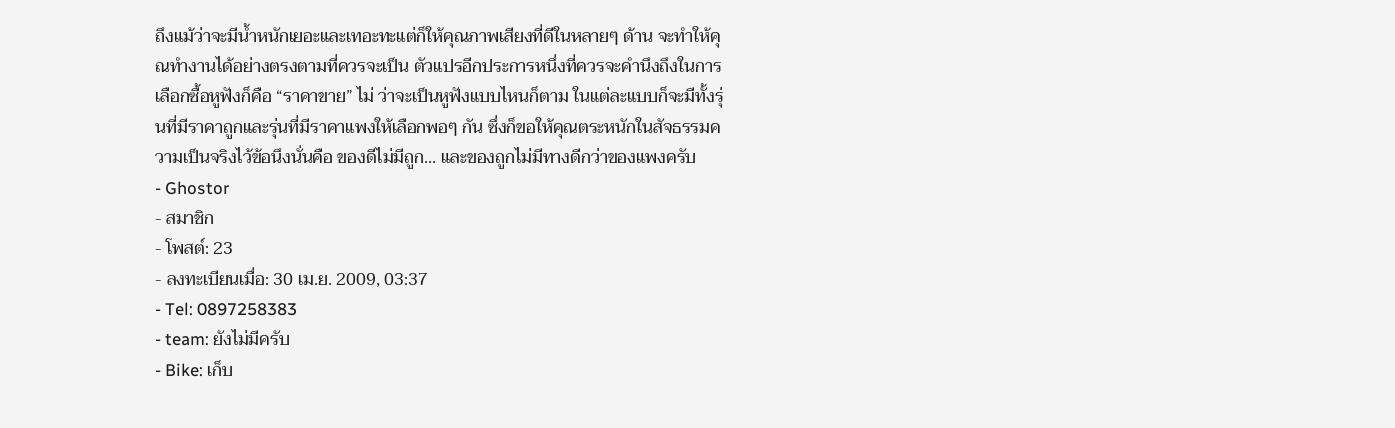ถึงแม้ว่าจะมีน้ำหนักเยอะและเทอะทะแต่ก็ให้คุณภาพเสียงที่ดีในหลายๆ ด้าน จะทำให้คุณทำงานได้อย่างตรงตามที่ควรจะเป็น ตัวแปรอีกประการหนึ่งที่ควรจะคำนึงถึงในการเลือกซื้อหูฟังก็คือ “ราคาขาย” ไม่ ว่าจะเป็นหูฟังแบบไหนก็ตาม ในแต่ละแบบก็จะมีทั้งรุ่นที่มีราคาถูกและรุ่นที่มีราคาแพงให้เลือกพอๆ กัน ซึ่งก็ขอให้คุณตระหนักในสัจธรรมความเป็นจริงไว้ข้อนึงนั่นคือ ของดีไม่มีถูก... และของถูกไม่มีทางดีกว่าของแพงครับ
- Ghostor
- สมาชิก
- โพสต์: 23
- ลงทะเบียนเมื่อ: 30 เม.ย. 2009, 03:37
- Tel: 0897258383
- team: ยังไม่มีครับ
- Bike: เก็บ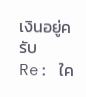เงินอยู่ครับ
Re: ใค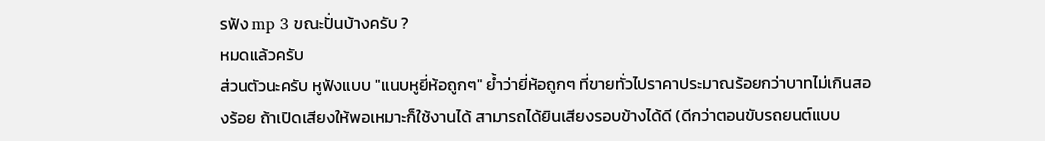รฟัง mp 3 ขณะปั่นบ้างครับ ?
หมดแล้วครับ
ส่วนตัวนะครับ หูฟังแบบ "แนบหูยี่ห้อถูกๆ" ย้ำว่ายี่ห้อถูกๆ ที่ขายทั่วไปราคาประมาณร้อยกว่าบาทไม่เกินสองร้อย ถ้าเปิดเสียงให้พอเหมาะก็ใช้งานได้ สามารถได้ยินเสียงรอบข้างได้ดี (ดีกว่าตอนขับรถยนต์แบบ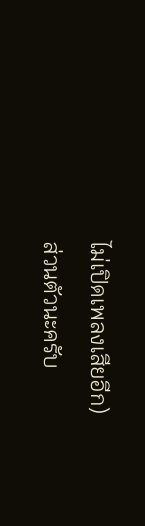ไม่เปิดเพลงเสียอีก)
ส่วนตัวนะครับ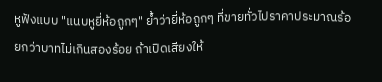หูฟังแบบ "แนบหูยี่ห้อถูกๆ" ย้ำว่ายี่ห้อถูกๆ ที่ขายทั่วไปราคาประมาณร้อยกว่าบาทไม่เกินสองร้อย ถ้าเปิดเสียงให้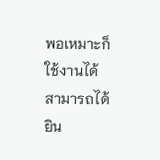พอเหมาะก็ใช้งานได้ สามารถได้ยิน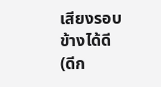เสียงรอบข้างได้ดี (ดีก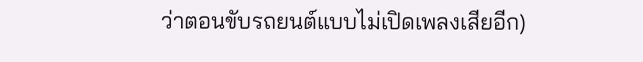ว่าตอนขับรถยนต์แบบไม่เปิดเพลงเสียอีก)